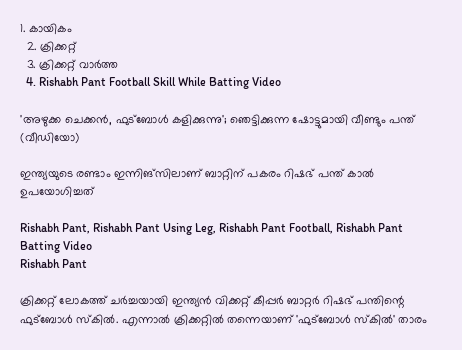1. കായികം
  2. ക്രിക്കറ്റ്‌
  3. ക്രിക്കറ്റ്‌ വാര്‍ത്ത
  4. Rishabh Pant Football Skill While Batting Video

'അഴുക്ക ചെക്കൻ, ഫുട്‌ബോൾ കളിക്കുന്നു'; ഞെട്ടിക്കുന്ന ഷോട്ടുമായി വീണ്ടും പന്ത് (വീഡിയോ)

ഇന്ത്യയുടെ രണ്ടാം ഇന്നിങ്‌സിലാണ് ബാറ്റിന് പകരം റിഷഭ് പന്ത് കാൽ ഉപയോഗിച്ചത്

Rishabh Pant, Rishabh Pant Using Leg, Rishabh Pant Football, Rishabh Pant Batting Video
Rishabh Pant

ക്രിക്കറ്റ് ലോകത്ത് ചർച്ചയായി ഇന്ത്യൻ വിക്കറ്റ് കീപ്പർ ബാറ്റർ റിഷഭ് പന്തിന്റെ ഫുട്‌ബോൾ സ്‌കിൽ. എന്നാൽ ക്രിക്കറ്റിൽ തന്നെയാണ് 'ഫുട്‌ബോൾ സ്‌കിൽ' താരം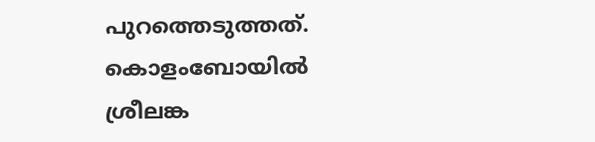പുറത്തെടുത്തത്. കൊളംബോയിൽ ശ്രീലങ്ക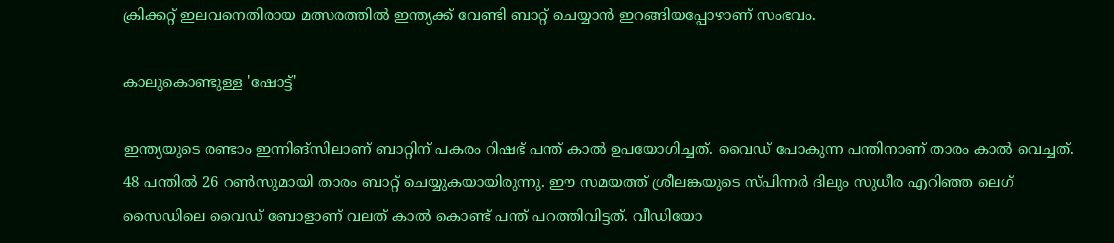ക്രിക്കറ്റ് ഇലവനെതിരായ മത്സരത്തിൽ ഇന്ത്യക്ക് വേണ്ടി ബാറ്റ് ചെയ്യാൻ ഇറങ്ങിയപ്പോഴാണ് സംഭവം.

കാലുകൊണ്ടുള്ള 'ഷോട്ട്'

ഇന്ത്യയുടെ രണ്ടാം ഇന്നിങ്‌സിലാണ് ബാറ്റിന് പകരം റിഷഭ് പന്ത് കാൽ ഉപയോഗിച്ചത്. വൈഡ് പോകുന്ന പന്തിനാണ് താരം കാൽ വെച്ചത്. 48 പന്തിൽ 26 റൺസുമായി താരം ബാറ്റ് ചെയ്യുകയായിരുന്നു. ഈ സമയത്ത് ശ്രീലങ്കയുടെ സ്പിന്നർ ദിലും സുധീര എറിഞ്ഞ ലെഗ് സൈഡിലെ വൈഡ് ബോളാണ് വലത് കാൽ കൊണ്ട് പന്ത് പറത്തിവിട്ടത്. വീഡിയോ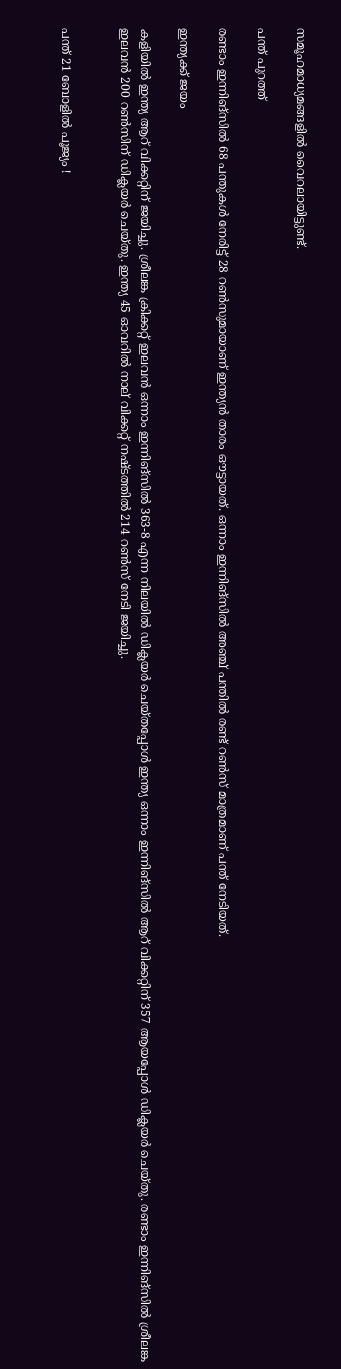സമൂഹമാധ്യമങ്ങളിൽ വൈറലായിട്ടുണ്ട്.

പന്ത് പുറത്ത്

രണ്ടാം ഇന്നിങ്‌സിൽ 68 പന്തുകൾ നേരിട്ട് 28 റൺസുമായാണ് ഇന്ത്യൻ താരം ഔട്ടായത്. ഒന്നാം ഇന്നിങ്‌സിൽ അഞ്ച് പന്തിൽ രണ്ട് റൺസ് മാത്രമാണ് പന്ത് നേടിയത്.

ഇന്ത്യക്ക് ജയം

കളിയിൽ ഇന്ത്യ ആറ് വിക്കറ്റിന് ജയിച്ചു. ശ്രീലങ്ക ക്രിക്കറ്റ് ഇലവൻ ഒന്നാം ഇന്നിങ്‌സിൽ 363-8 എന്ന നിലയിൽ ഡിക്ലയർ ചെയ്തപ്പോൾ ഇന്ത്യ ഒന്നാം ഇന്നിങ്‌സിൽ ആറ് വിക്കറ്റിന് 357 ആയപ്പോൾ ഡിക്ലയർ ചെയ്തു. രണ്ടാം ഇന്നിങ്‌സിൽ ശ്രീലങ്ക ഇലവൻ 200 റൺസിന് ഡിക്ലയർ ചെയ്തു. ഇന്ത്യ 45 ഓവറിൽ നാല് വിക്കറ്റ് നഷ്ടത്തിൽ 214 റൺസ് നേടി ജയിച്ചു.


പന്ത് 21 ബോളിൽ പൂജ്യം !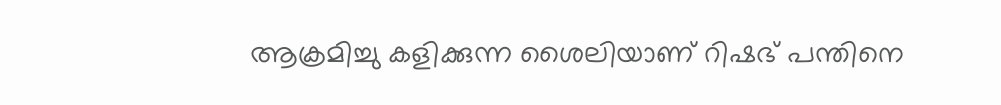ആക്രമിച്ചു കളിക്കുന്ന ശൈലിയാണ് റിഷഭ് പന്തിനെ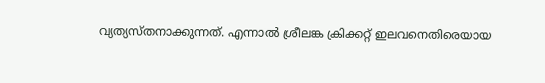വ്യത്യസ്തനാക്കുന്നത്. എന്നാൽ ശ്രീലങ്ക ക്രിക്കറ്റ് ഇലവനെതിരെയായ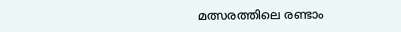മത്സരത്തിലെ രണ്ടാം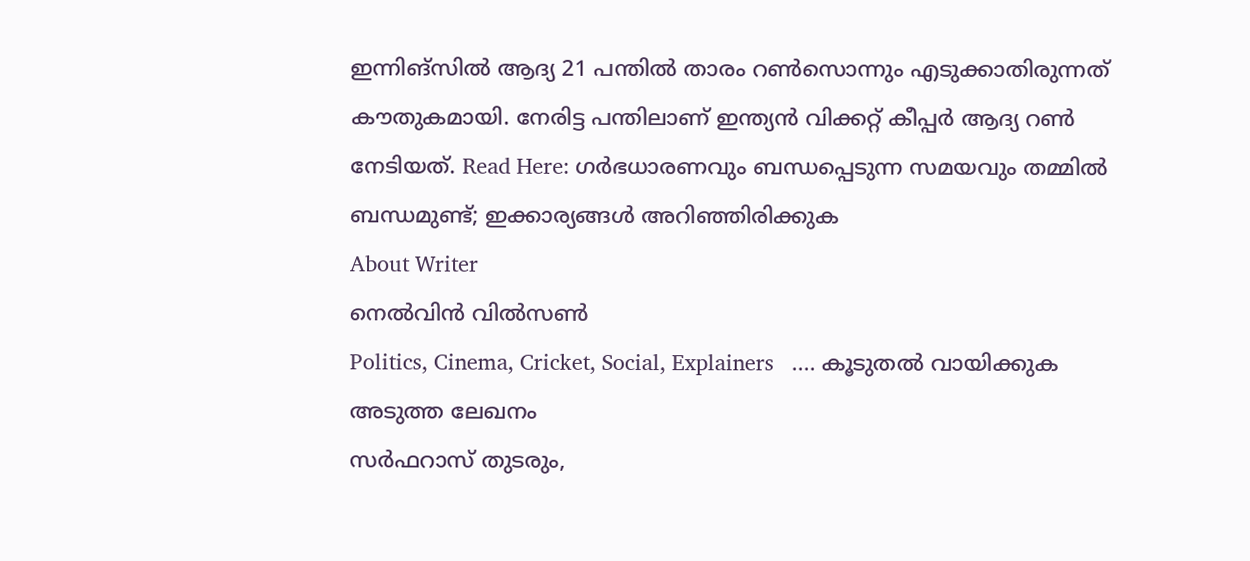ഇന്നിങ്‌സിൽ ആദ്യ 21 പന്തിൽ താരം റൺസൊന്നും എടുക്കാതിരുന്നത് കൗതുകമായി. നേരിട്ട പന്തിലാണ് ഇന്ത്യൻ വിക്കറ്റ് കീപ്പർ ആദ്യ റൺ നേടിയത്. Read Here: ഗർഭധാരണവും ബന്ധപ്പെടുന്ന സമയവും തമ്മിൽ ബന്ധമുണ്ട്; ഇക്കാര്യങ്ങൾ അറിഞ്ഞിരിക്കുക
About Writer
നെൽവിൻ വിൽസൺ
Politics, Cinema, Cricket, Social, Explainers   .... കൂടുതല്‍ വായിക്കുക
അടുത്ത ലേഖനം
സർഫറാസ് തുടരും,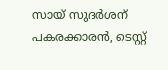സായ് സുദർശന് പകരക്കാരൻ, ടെസ്റ്റ്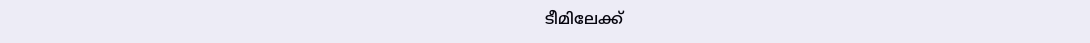ടീമിലേക്ക്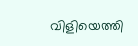വിളിയെത്തി